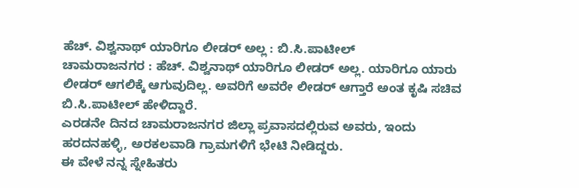ಹೆಚ್. ವಿಶ್ವನಾಥ್ ಯಾರಿಗೂ ಲೀಡರ್ ಅಲ್ಲ : ಬಿ.ಸಿ.ಪಾಟೀಲ್
ಚಾಮರಾಜನಗರ : ಹೆಚ್. ವಿಶ್ವನಾಥ್ ಯಾರಿಗೂ ಲೀಡರ್ ಅಲ್ಲ. ಯಾರಿಗೂ ಯಾರು ಲೀಡರ್ ಆಗಲಿಕ್ಕೆ ಆಗುವುದಿಲ್ಲ. ಅವರಿಗೆ ಅವರೇ ಲೀಡರ್ ಆಗ್ತಾರೆ ಅಂತ ಕೃಷಿ ಸಚಿವ ಬಿ.ಸಿ.ಪಾಟೀಲ್ ಹೇಳಿದ್ದಾರೆ.
ಎರಡನೇ ದಿನದ ಚಾಮರಾಜನಗರ ಜಿಲ್ಲಾ ಪ್ರವಾಸದಲ್ಲಿರುವ ಅವರು, ಇಂದು ಹರದನಹಳ್ಳಿ, ಅರಕಲವಾಡಿ ಗ್ರಾಮಗಳಿಗೆ ಭೇಟಿ ನೀಡಿದ್ದರು.
ಈ ವೇಳೆ ನನ್ನ ಸ್ನೇಹಿತರು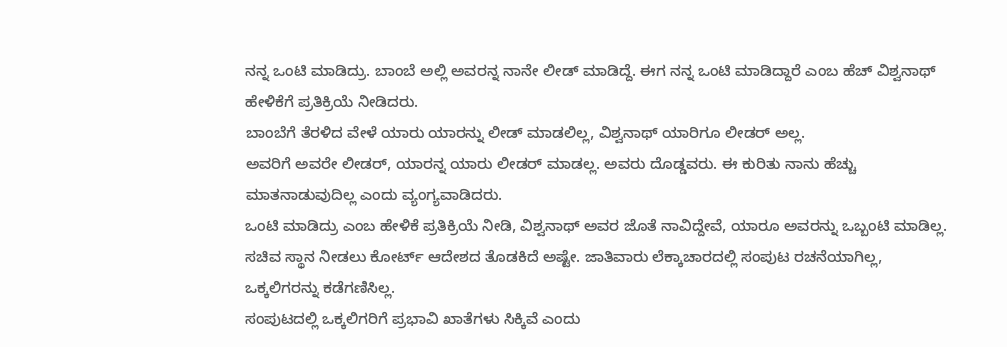ನನ್ನ ಒಂಟಿ ಮಾಡಿದ್ರು. ಬಾಂಬೆ ಅಲ್ಲಿ ಅವರನ್ನ ನಾನೇ ಲೀಡ್ ಮಾಡಿದ್ದೆ. ಈಗ ನನ್ನ ಒಂಟಿ ಮಾಡಿದ್ದಾರೆ ಎಂಬ ಹೆಚ್ ವಿಶ್ವನಾಥ್ ಹೇಳಿಕೆಗೆ ಪ್ರತಿಕ್ರಿಯೆ ನೀಡಿದರು.
ಬಾಂಬೆಗೆ ತೆರಳಿದ ವೇಳೆ ಯಾರು ಯಾರನ್ನು ಲೀಡ್ ಮಾಡಲಿಲ್ಲ, ವಿಶ್ವನಾಥ್ ಯಾರಿಗೂ ಲೀಡರ್ ಅಲ್ಲ.
ಅವರಿಗೆ ಅವರೇ ಲೀಡರ್, ಯಾರನ್ನ ಯಾರು ಲೀಡರ್ ಮಾಡಲ್ಲ. ಅವರು ದೊಡ್ಡವರು. ಈ ಕುರಿತು ನಾನು ಹೆಚ್ಚು ಮಾತನಾಡುವುದಿಲ್ಲ ಎಂದು ವ್ಯಂಗ್ಯವಾಡಿದರು.
ಒಂಟಿ ಮಾಡಿದ್ರು ಎಂಬ ಹೇಳಿಕೆ ಪ್ರತಿಕ್ರಿಯೆ ನೀಡಿ, ವಿಶ್ವನಾಥ್ ಅವರ ಜೊತೆ ನಾವಿದ್ದೇವೆ, ಯಾರೂ ಅವರನ್ನು ಒಬ್ಬಂಟಿ ಮಾಡಿಲ್ಲ.
ಸಚಿವ ಸ್ಥಾನ ನೀಡಲು ಕೋರ್ಟ್ ಆದೇಶದ ತೊಡಕಿದೆ ಅಷ್ಟೇ. ಜಾತಿವಾರು ಲೆಕ್ಕಾಚಾರದಲ್ಲಿ ಸಂಪುಟ ರಚನೆಯಾಗಿಲ್ಲ, ಒಕ್ಕಲಿಗರನ್ನು ಕಡೆಗಣಿಸಿಲ್ಲ.
ಸಂಪುಟದಲ್ಲಿ ಒಕ್ಕಲಿಗರಿಗೆ ಪ್ರಭಾವಿ ಖಾತೆಗಳು ಸಿಕ್ಕಿವೆ ಎಂದು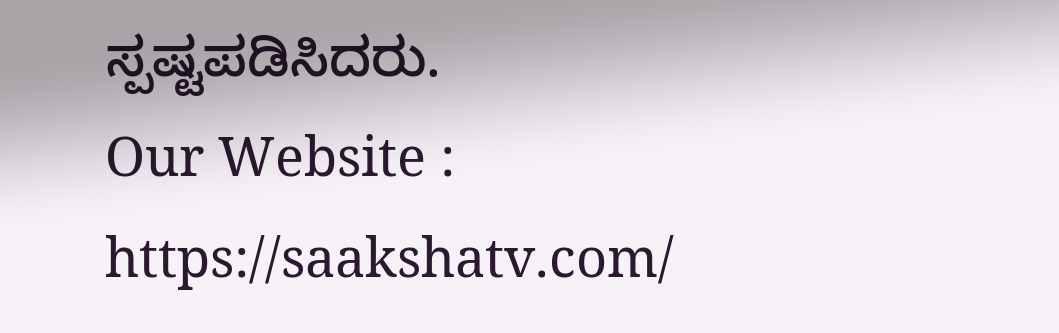ಸ್ಪಷ್ಟಪಡಿಸಿದರು.
Our Website : https://saakshatv.com/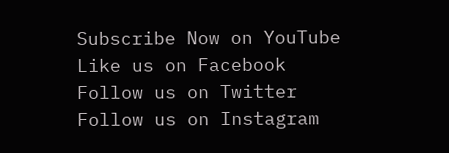Subscribe Now on YouTube
Like us on Facebook
Follow us on Twitter
Follow us on Instagram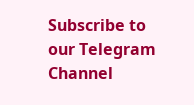Subscribe to our Telegram Channel